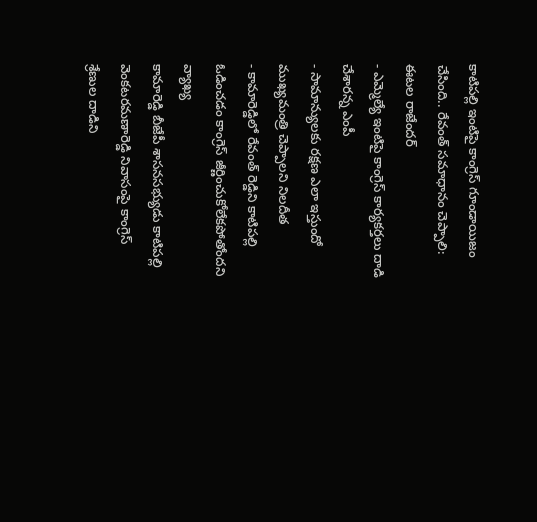కాటిపల్లి ఇంటిపై కాంగ్రెస్ గూండాయిజం చేసింది.. రేవంత్ సమాధానం చెప్పాలి: ఈటల రాజేందర్
- ఎమ్మెల్యే ఇంటిపై కాంగ్రెస్ కార్యకర్తలు దాడి చేశారన్న ఎంపీ
- సామాన్యులకు రక్షణ ఎలా ఇస్తుందో ముఖ్యమంత్రి చెప్పాలని నిలదీత
- కామారెడ్డిలో రేవంత్ రెడ్డిని కాటిపల్లి ఓడించడం కాంగ్రెస్ జీర్ణించుకోలేకపోతోందని వ్యాఖ్య
కామారెడ్డి బీజేపీ శాసనసభ్యుడు కాటిపల్లి వెంకటరమణారెడ్డి నివాసంపై కాంగ్రెస్ శ్రేణుల దాడిని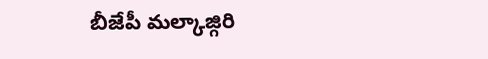బీజేపీ మల్కాజ్గిరి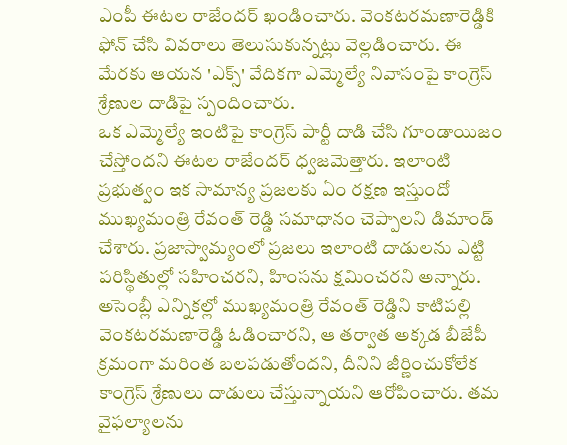ఎంపీ ఈటల రాజేందర్ ఖండించారు. వెంకటరమణారెడ్డికి ఫోన్ చేసి వివరాలు తెలుసుకున్నట్లు వెల్లడించారు. ఈ మేరకు ఆయన 'ఎక్స్' వేదికగా ఎమ్మెల్యే నివాసంపై కాంగ్రెస్ శ్రేణుల దాడిపై స్పందించారు.
ఒక ఎమ్మెల్యే ఇంటిపై కాంగ్రెస్ పార్టీ దాడి చేసి గూండాయిజం చేస్తోందని ఈటల రాజేందర్ ధ్వజమెత్తారు. ఇలాంటి ప్రభుత్వం ఇక సామాన్య ప్రజలకు ఏం రక్షణ ఇస్తుందో ముఖ్యమంత్రి రేవంత్ రెడ్డి సమాధానం చెప్పాలని డిమాండ్ చేశారు. ప్రజాస్వామ్యంలో ప్రజలు ఇలాంటి దాడులను ఎట్టి పరిస్థితుల్లో సహించరని, హింసను క్షమించరని అన్నారు.
అసెంబ్లీ ఎన్నికల్లో ముఖ్యమంత్రి రేవంత్ రెడ్డిని కాటిపల్లి వెంకటరమణారెడ్డి ఓడించారని, ఆ తర్వాత అక్కడ బీజేపీ క్రమంగా మరింత బలపడుతోందని, దీనిని జీర్ణించుకోలేక కాంగ్రెస్ శ్రేణులు దాడులు చేస్తున్నాయని ఆరోపించారు. తమ వైఫల్యాలను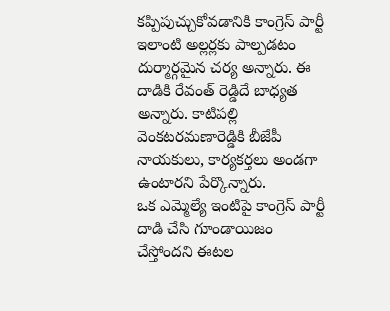కప్పిపుచ్చుకోవడానికి కాంగ్రెస్ పార్టీ ఇలాంటి అల్లర్లకు పాల్పడటం దుర్మార్గమైన చర్య అన్నారు. ఈ దాడికి రేవంత్ రెడ్డిదే బాధ్యత అన్నారు. కాటిపల్లి వెంకటరమణారెడ్డికి బీజేపీ నాయకులు, కార్యకర్తలు అండగా ఉంటారని పేర్కొన్నారు.
ఒక ఎమ్మెల్యే ఇంటిపై కాంగ్రెస్ పార్టీ దాడి చేసి గూండాయిజం చేస్తోందని ఈటల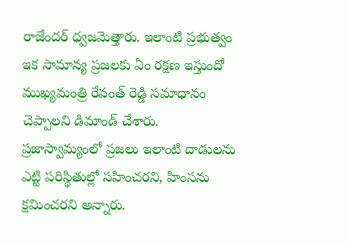రాజేందర్ ధ్వజమెత్తారు. ఇలాంటి ప్రభుత్వం ఇక సామాన్య ప్రజలకు ఏం రక్షణ ఇస్తుందో ముఖ్యమంత్రి రేవంత్ రెడ్డి సమాధానం చెప్పాలని డిమాండ్ చేశారు. ప్రజాస్వామ్యంలో ప్రజలు ఇలాంటి దాడులను ఎట్టి పరిస్థితుల్లో సహించరని, హింసను క్షమించరని అన్నారు.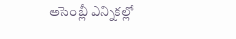అసెంబ్లీ ఎన్నికల్లో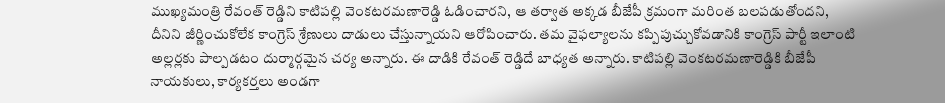ముఖ్యమంత్రి రేవంత్ రెడ్డిని కాటిపల్లి వెంకటరమణారెడ్డి ఓడించారని, ఆ తర్వాత అక్కడ బీజేపీ క్రమంగా మరింత బలపడుతోందని, దీనిని జీర్ణించుకోలేక కాంగ్రెస్ శ్రేణులు దాడులు చేస్తున్నాయని ఆరోపించారు. తమ వైఫల్యాలను కప్పిపుచ్చుకోవడానికి కాంగ్రెస్ పార్టీ ఇలాంటి అల్లర్లకు పాల్పడటం దుర్మార్గమైన చర్య అన్నారు. ఈ దాడికి రేవంత్ రెడ్డిదే బాధ్యత అన్నారు. కాటిపల్లి వెంకటరమణారెడ్డికి బీజేపీ నాయకులు, కార్యకర్తలు అండగా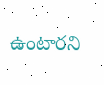ఉంటారని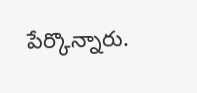పేర్కొన్నారు.